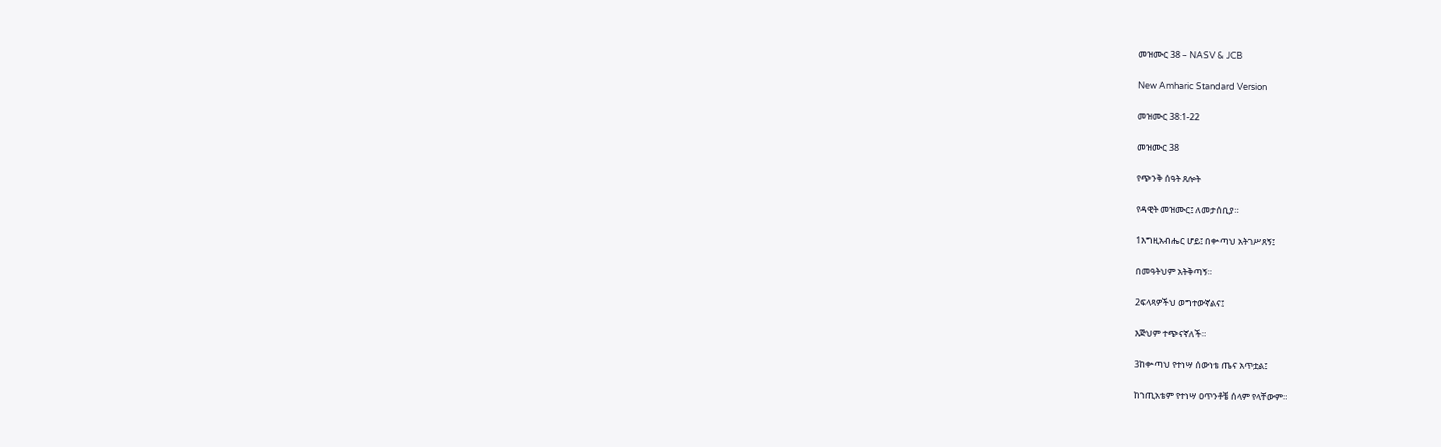መዝሙር 38 – NASV & JCB

New Amharic Standard Version

መዝሙር 38:1-22

መዝሙር 38

የጭንቅ ሰዓት ጸሎት

የዳዊት መዝሙር፤ ለመታሰቢያ።

1እግዚአብሔር ሆይ፤ በቍጣህ አትገሥጸኝ፤

በመዓትህም አትቅጣኝ።

2ፍላጻዎችህ ወግተውኛልና፤

እጅህም ተጭናኛለች።

3ከቍጣህ የተነሣ ሰውነቴ ጤና አጥቷል፤

ከኀጢአቴም የተነሣ ዐጥንቶቼ ሰላም የላቸውም።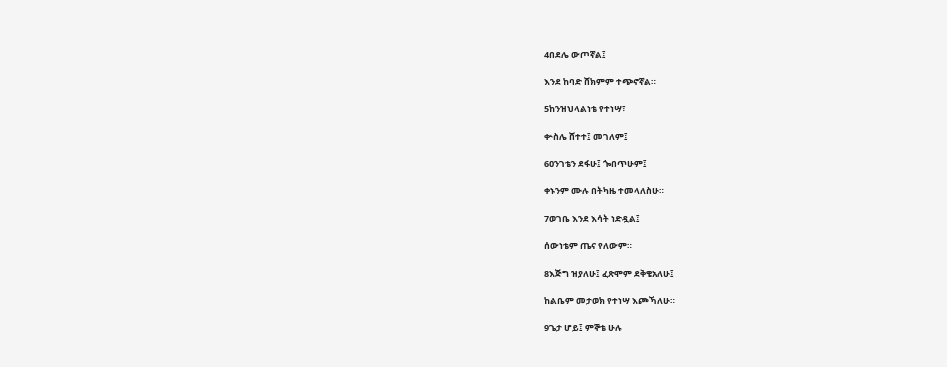4በደሌ ውጦኛል፤

እንደ ከባድ ሸክምም ተጭኖኛል።

5ከንዝህላልነቴ የተነሣ፣

ቍስሌ ሸተተ፤ መገለም፤

6ዐንገቴን ደፋሁ፤ ጐበጥሁም፤

ቀኑንም ሙሉ በትካዜ ተመላለስሁ።

7ወገቤ እንደ እሳት ነድዷል፤

ሰውነቴም ጤና የለውም።

8እጅግ ዝያለሁ፤ ፈጽሞም ደቅቄአለሁ፤

ከልቤም መታወክ የተነሣ እጮኻለሁ።

9ጌታ ሆይ፤ ምኞቴ ሁሉ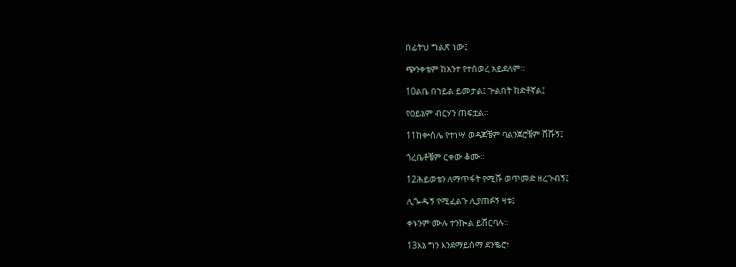በፊትህ ግልጽ ነው፤

ጭንቀቴም ከአንተ የተሰወረ አይደለም።

10ልቤ በኀይል ይመታል፤ ጕልበት ከድቶኛል፤

የዐይኔም ብርሃን ጠፍቷል።

11ከቍስሌ የተነሣ ወዳጆቼም ባልንጀሮቼም ሸሹኝ፤

ጎረቤቶቼም ርቀው ቆሙ።

12ሕይወቴን ለማጥፋት የሚሹ ወጥመድ ዘረጉብኝ፤

ሊጐዱኝ የሚፈልጉ ሊያጠፉኝ ዛቱ፤

ቀኑንም ሙሉ ተንኰል ይሸርባሉ።

13እኔ ግን እንደማይሰማ ደንቈሮ፣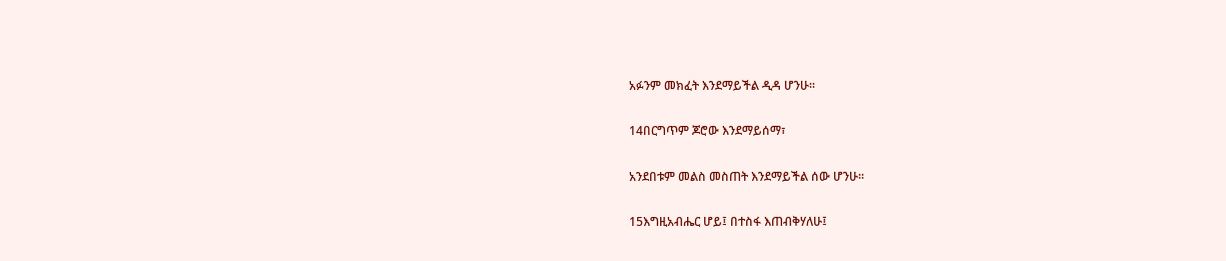አፉንም መክፈት እንደማይችል ዲዳ ሆንሁ።

14በርግጥም ጆሮው እንደማይሰማ፣

አንደበቱም መልስ መስጠት እንደማይችል ሰው ሆንሁ።

15እግዚአብሔር ሆይ፤ በተስፋ እጠብቅሃለሁ፤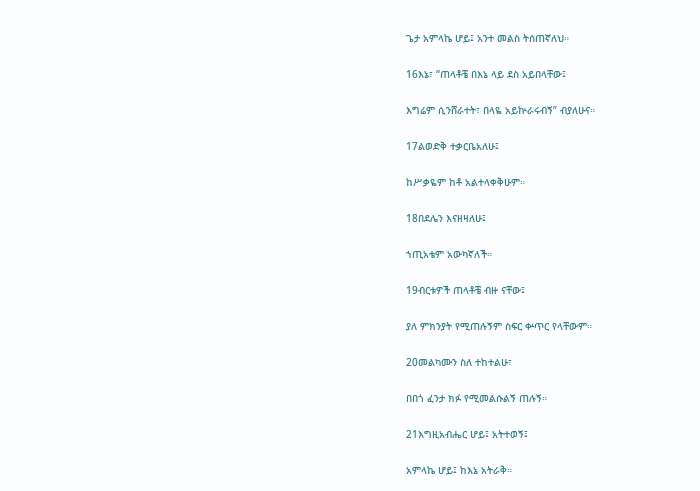ጌታ አምላኬ ሆይ፤ አንተ መልስ ትሰጠኛለህ።

16እኔ፣ “ጠላቶቼ በእኔ ላይ ደስ አይበላቸው፤

እግሬም ሲንሸራተት፣ በላዬ አይኵራሩብኝ” ብያለሁና።

17ልወድቅ ተቃርቤአለሁ፤

ከሥቃዬም ከቶ አልተላቀቅሁም።

18በደሌን እናዘዛለሁ፤

ኀጢአቴም አውካኛለች።

19ብርቱዎች ጠላቶቼ ብዙ ናቸው፤

ያለ ምክንያት የሚጠሉኝም ስፍር ቍጥር የላቸውም።

20መልካሙን ስለ ተከተልሁ፣

በበጎ ፈንታ ክፉ የሚመልሱልኝ ጠሉኝ።

21እግዚአብሔር ሆይ፤ አትተወኝ፤

አምላኬ ሆይ፤ ከእኔ አትራቅ።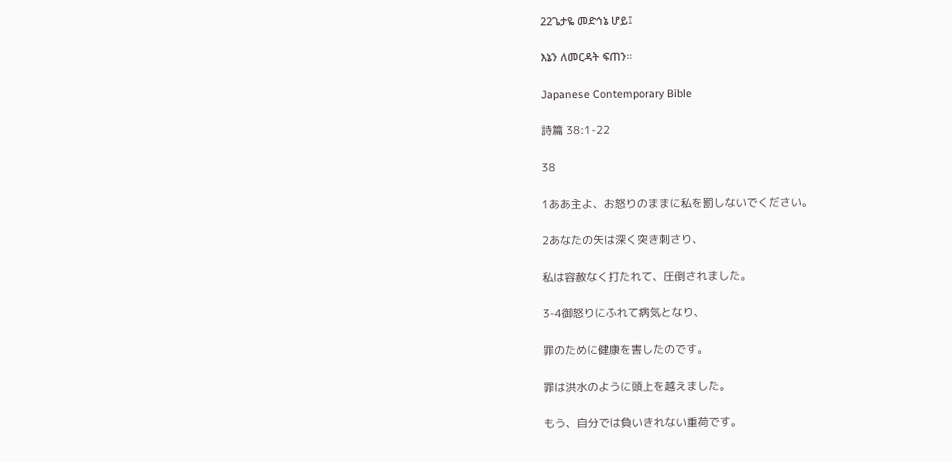22ጌታዬ መድኅኔ ሆይ፤

እኔን ለመርዳት ፍጠን።

Japanese Contemporary Bible

詩篇 38:1-22

38

1ああ主よ、お怒りのままに私を罰しないでください。

2あなたの矢は深く突き刺さり、

私は容赦なく打たれて、圧倒されました。

3-4御怒りにふれて病気となり、

罪のために健康を害したのです。

罪は洪水のように頭上を越えました。

もう、自分では負いきれない重荷です。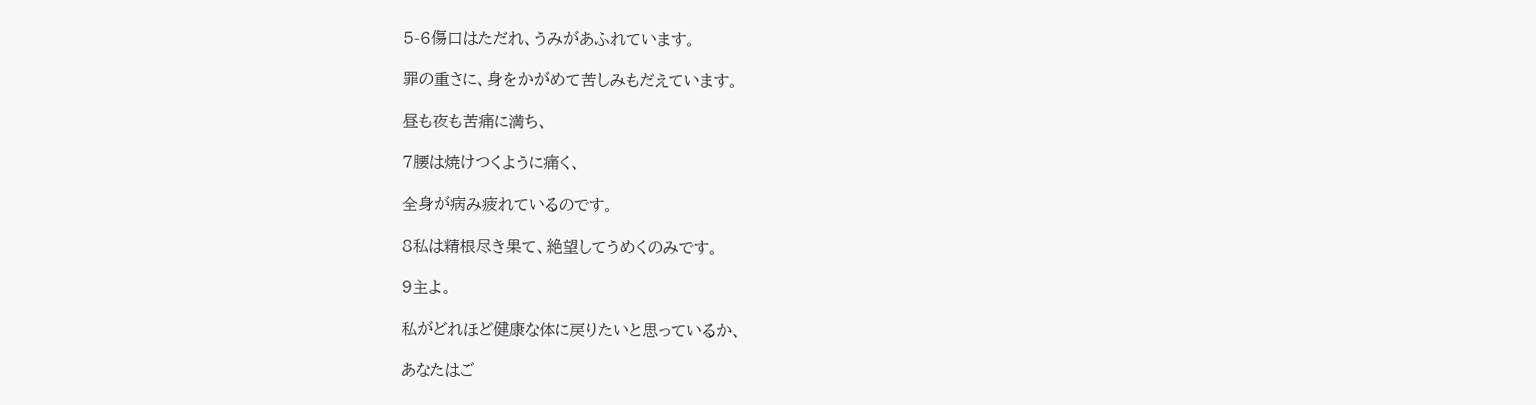5-6傷口はただれ、うみがあふれています。

罪の重さに、身をかがめて苦しみもだえています。

昼も夜も苦痛に満ち、

7腰は焼けつくように痛く、

全身が病み疲れているのです。

8私は精根尽き果て、絶望してうめくのみです。

9主よ。

私がどれほど健康な体に戻りたいと思っているか、

あなたはご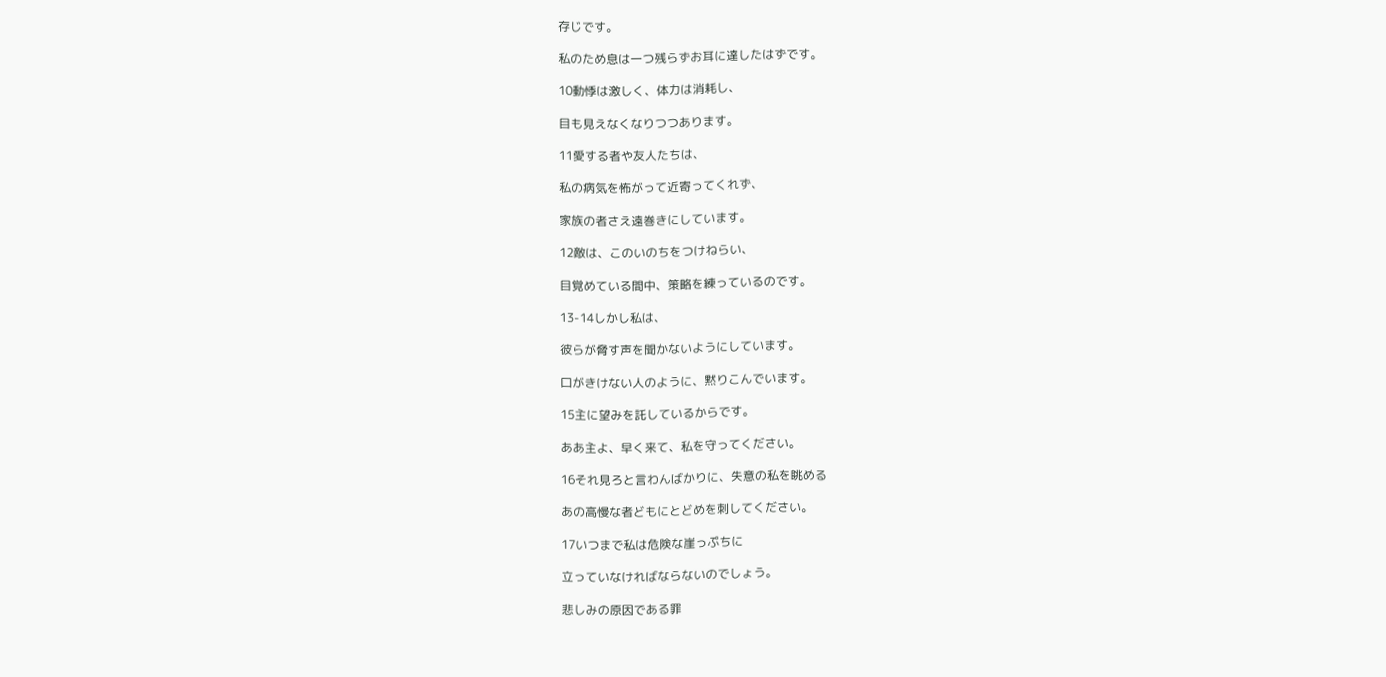存じです。

私のため息は一つ残らずお耳に達したはずです。

10動悸は激しく、体力は消耗し、

目も見えなくなりつつあります。

11愛する者や友人たちは、

私の病気を怖がって近寄ってくれず、

家族の者さえ遠巻きにしています。

12敵は、このいのちをつけねらい、

目覚めている間中、策略を練っているのです。

13-14しかし私は、

彼らが脅す声を聞かないようにしています。

口がきけない人のように、黙りこんでいます。

15主に望みを託しているからです。

ああ主よ、早く来て、私を守ってください。

16それ見ろと言わんばかりに、失意の私を眺める

あの高慢な者どもにとどめを刺してください。

17いつまで私は危険な崖っぷちに

立っていなければならないのでしょう。

悲しみの原因である罪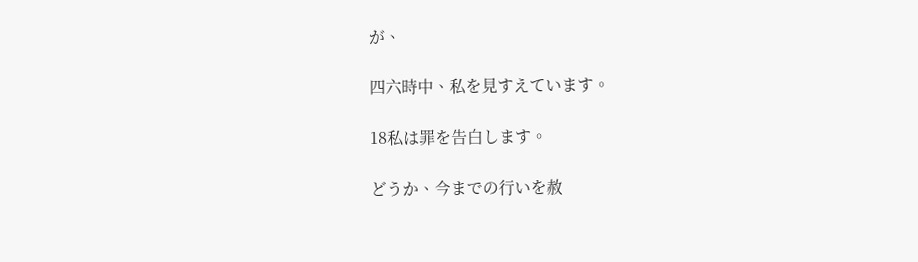が、

四六時中、私を見すえています。

18私は罪を告白します。

どうか、今までの行いを赦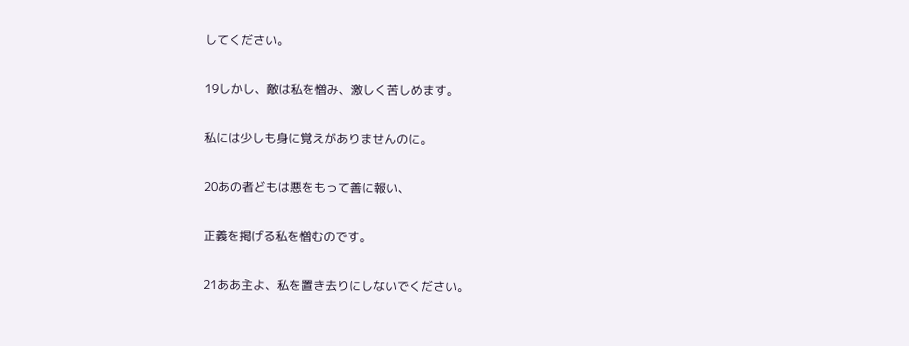してください。

19しかし、敵は私を憎み、激しく苦しめます。

私には少しも身に覚えがありませんのに。

20あの者どもは悪をもって善に報い、

正義を掲げる私を憎むのです。

21ああ主よ、私を置き去りにしないでください。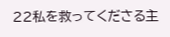22私を救ってくださる主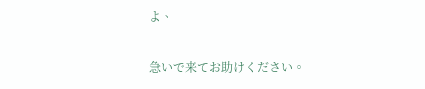よ、

急いで来てお助けください。